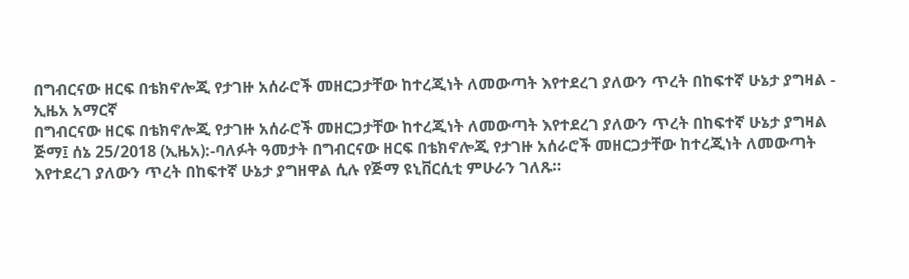በግብርናው ዘርፍ በቴክኖሎጂ የታገዙ አሰራሮች መዘርጋታቸው ከተረጂነት ለመውጣት እየተደረገ ያለውን ጥረት በከፍተኛ ሁኔታ ያግዛል - ኢዜአ አማርኛ
በግብርናው ዘርፍ በቴክኖሎጂ የታገዙ አሰራሮች መዘርጋታቸው ከተረጂነት ለመውጣት እየተደረገ ያለውን ጥረት በከፍተኛ ሁኔታ ያግዛል
ጅማ፤ ሰኔ 25/2018 (ኢዜአ):-ባለፉት ዓመታት በግብርናው ዘርፍ በቴክኖሎጂ የታገዙ አሰራሮች መዘርጋታቸው ከተረጂነት ለመውጣት እየተደረገ ያለውን ጥረት በከፍተኛ ሁኔታ ያግዘዋል ሲሉ የጅማ ዩኒቨርሲቲ ምሁራን ገለጹ።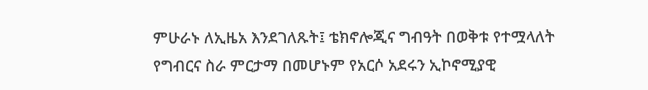ምሁራኑ ለኢዜአ እንደገለጹት፤ ቴክኖሎጂና ግብዓት በወቅቱ የተሟላለት የግብርና ስራ ምርታማ በመሆኑም የአርሶ አደሩን ኢኮኖሚያዊ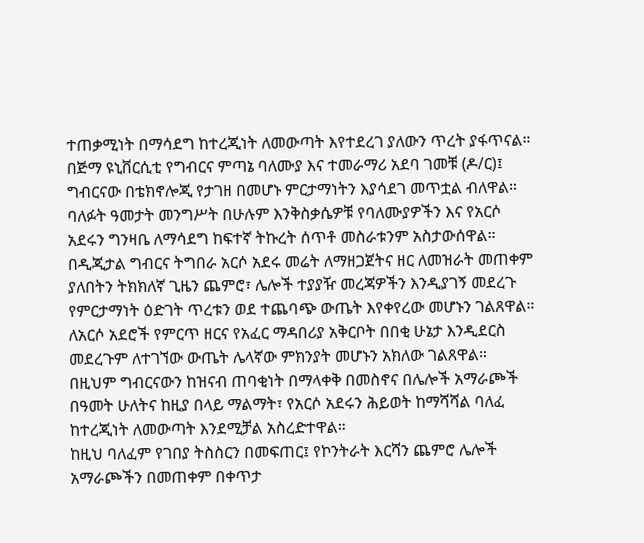ተጠቃሚነት በማሳደግ ከተረጂነት ለመውጣት እየተደረገ ያለውን ጥረት ያፋጥናል።
በጅማ ዩኒቨርሲቲ የግብርና ምጣኔ ባለሙያ እና ተመራማሪ አደባ ገመቹ (ዶ/ር)፤ ግብርናው በቴክኖሎጂ የታገዘ በመሆኑ ምርታማነትን እያሳደገ መጥቷል ብለዋል።
ባለፉት ዓመታት መንግሥት በሁሉም እንቅስቃሴዎቹ የባለሙያዎችን እና የአርሶ አደሩን ግንዛቤ ለማሳደግ ከፍተኛ ትኩረት ሰጥቶ መስራቱንም አስታውሰዋል።
በዲጂታል ግብርና ትግበራ አርሶ አደሩ መሬት ለማዘጋጀትና ዘር ለመዝራት መጠቀም ያለበትን ትክክለኛ ጊዜን ጨምሮ፣ ሌሎች ተያያዥ መረጃዎችን እንዲያገኝ መደረጉ የምርታማነት ዕድገት ጥረቱን ወደ ተጨባጭ ውጤት እየቀየረው መሆኑን ገልጸዋል።
ለአርሶ አደሮች የምርጥ ዘርና የአፈር ማዳበሪያ አቅርቦት በበቂ ሁኔታ እንዲደርስ መደረጉም ለተገኘው ውጤት ሌላኛው ምክንያት መሆኑን አክለው ገልጸዋል።
በዚህም ግብርናውን ከዝናብ ጠባቂነት በማላቀቅ በመስኖና በሌሎች አማራጮች በዓመት ሁለትና ከዚያ በላይ ማልማት፣ የአርሶ አደሩን ሕይወት ከማሻሻል ባለፈ ከተረጂነት ለመውጣት እንደሚቻል አስረድተዋል።
ከዚህ ባለፈም የገበያ ትስስርን በመፍጠር፤ የኮንትራት እርሻን ጨምሮ ሌሎች አማራጮችን በመጠቀም በቀጥታ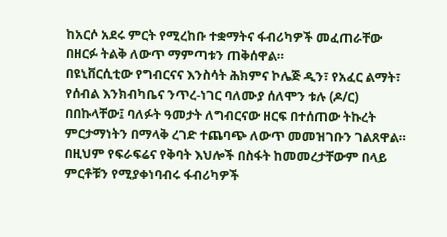ከአርሶ አደሩ ምርት የሚረከቡ ተቋማትና ፋብሪካዎች መፈጠራቸው በዘርፉ ትልቅ ለውጥ ማምጣቱን ጠቅሰዋል።
በዩኒቨርሲቲው የግብርናና እንስሳት ሕክምና ኮሌጅ ዲን፣ የአፈር ልማት፣ የሰብል እንክብካቤና ንጥረ-ነገር ባለሙያ ሰለሞን ቱሉ (ዶ/ር) በበኩላቸው፤ ባለፉት ዓመታት ለግብርናው ዘርፍ በተሰጠው ትኩረት ምርታማነትን በማላቅ ረገድ ተጨባጭ ለውጥ መመዝገቡን ገልጸዋል።
በዚህም የፍራፍሬና የቅባት እህሎች በስፋት ከመመረታቸውም በላይ ምርቶቹን የሚያቀነባብሩ ፋብሪካዎች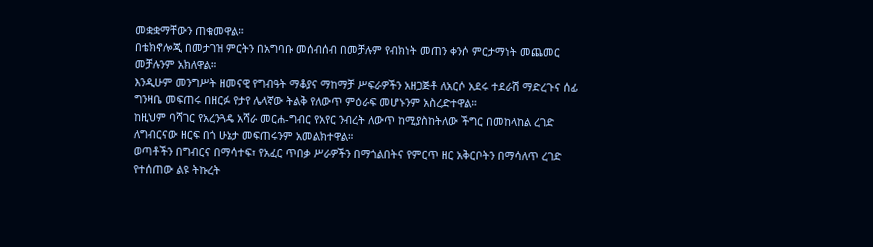መቋቋማቸውን ጠቁመዋል።
በቴክኖሎጂ በመታገዝ ምርትን በአግባቡ መሰብሰብ በመቻሉም የብክነት መጠን ቀንሶ ምርታማነት መጨመር መቻሉንም አክለዋል።
እንዲሁም መንግሥት ዘመናዊ የግብዓት ማቆያና ማከማቻ ሥፍራዎችን አዘጋጅቶ ለአርሶ አደሩ ተደራሽ ማድረጉና ሰፊ ግንዛቤ መፍጠሩ በዘርፉ የታየ ሌላኛው ትልቅ የለውጥ ምዕራፍ መሆኑንም አስረድተዋል።
ከዚህም ባሻገር የአረንጓዴ አሻራ መርሐ-ግብር የአየር ንብረት ለውጥ ከሚያስከትለው ችግር በመከላከል ረገድ ለግብርናው ዘርፍ በጎ ሁኔታ መፍጠሩንም አመልክተዋል።
ወጣቶችን በግብርና በማሳተፍ፣ የአፈር ጥበቃ ሥራዎችን በማጎልበትና የምርጥ ዘር አቅርቦትን በማሳለጥ ረገድ የተሰጠው ልዩ ትኩረት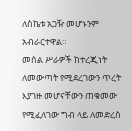ለስኬቱ አጋዥ መሆኑንም አብራርተዋል።
መሰል ሥራዎች ከተረጂነት ለመውጣት የሚደረገውን ጥረት እያገዙ መሆናቸውን ጠቁመው የሚፈለገው ግብ ላይ ለመድረስ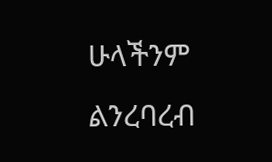ሁላችንም ልንረባረብ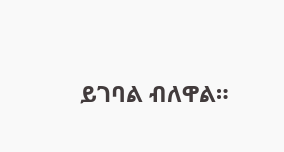ይገባል ብለዋል።